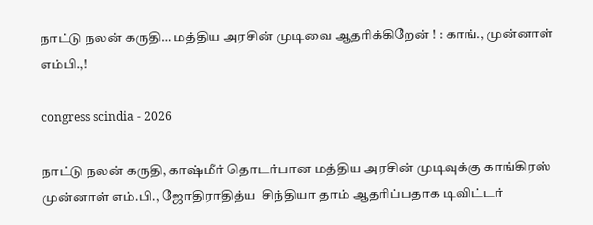நாட்டு நலன் கருதி… மத்திய அரசின் முடிவை ஆதரிக்கிறேன் ! : காங்., முன்னாள் எம்பி.,!

congress scindia - 2026

நாட்டு நலன் கருதி, காஷ்மீர் தொடர்பான மத்திய அரசின் முடிவுக்கு காங்கிரஸ் முன்னாள் எம்.பி., ஜோதிராதித்ய  சிந்தியா தாம் ஆதரிப்பதாக டிவிட்டர்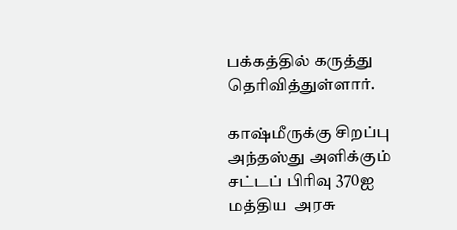பக்கத்தில் கருத்து தெரிவித்துள்ளார்.

காஷ்மீருக்கு சிறப்பு அந்தஸ்து அளிக்கும் சட்டப் பிரிவு 370ஐ மத்திய  அரசு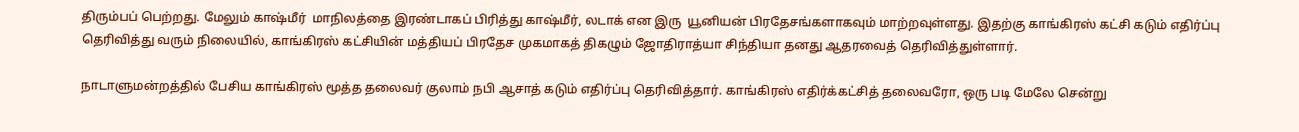திரும்பப் பெற்றது. மேலும் காஷ்மீர்  மாநிலத்தை இரண்டாகப் பிரித்து காஷ்மீர், லடாக் என இரு  யூனியன் பிரதேசங்களாகவும் மாற்றவுள்ளது. இதற்கு காங்கிரஸ் கட்சி கடும் எதிர்ப்பு தெரிவித்து வரும் நிலையில், காங்கிரஸ் கட்சியின் மத்தியப் பிரதேச முகமாகத் திகழும் ஜோதிராத்யா சிந்தியா தனது ஆதரவைத் தெரிவித்துள்ளார்.

நாடாளுமன்றத்தில் பேசிய காங்கிரஸ் மூத்த தலைவர் குலாம் நபி ஆசாத் கடும் எதிர்ப்பு தெரிவித்தார். காங்கிரஸ் எதிர்க்கட்சித் தலைவரோ, ஒரு படி மேலே சென்று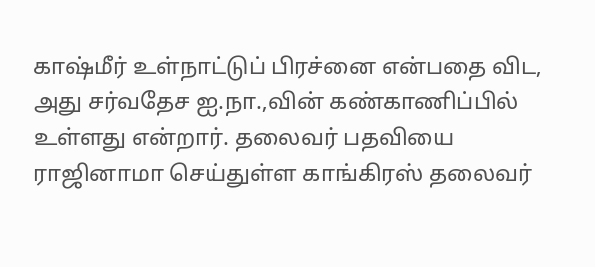காஷ்மீர் உள்நாட்டுப் பிரச்னை என்பதை விட, அது சர்வதேச ஐ.நா.,வின் கண்காணிப்பில் உள்ளது என்றார். தலைவர் பதவியை ராஜினாமா செய்துள்ள காங்கிரஸ் தலைவர்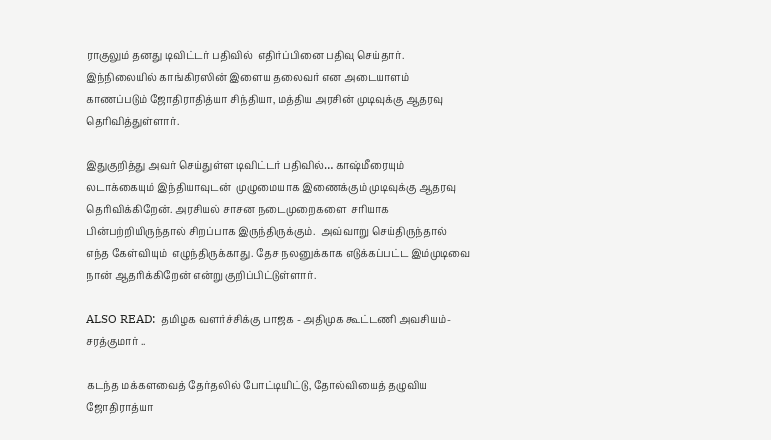ராகுலும் தனது டிவிட்டர் பதிவில்  எதிர்ப்பினை பதிவு செய்தார்.  இந்நிலையில் காங்கிரஸின் இளைய தலைவர் என அடையாளம் காணப்படும் ஜோதிராதித்யா சிந்தியா, மத்திய அரசின் முடிவுக்கு ஆதரவு தெரிவித்துள்ளார்.

இதுகுறித்து அவர் செய்துள்ள டிவிட்டர் பதிவில்… காஷ்மீரையும் லடாக்கையும் இந்தியாவுடன்  முழுமையாக இணைக்கும் முடிவுக்கு ஆதரவு தெரிவிக்கிறேன். அரசியல் சாசன நடைமுறைகளை  சரியாக பின்பற்றியிருந்தால் சிறப்பாக இருந்திருக்கும்.  அவ்வாறு செய்திருந்தால் எந்த கேள்வியும்  எழுந்திருக்காது. தேச நலனுக்காக எடுக்கப்பட்ட இம்முடிவை நான் ஆதரிக்கிறேன் என்று குறிப்பிட்டுள்ளார்.

ALSO READ:  தமிழக வளர்ச்சிக்கு பாஜக - அதிமுக கூட்டணி அவசியம்-சரத்குமார் ..

கடந்த மக்களவைத் தேர்தலில் போட்டியிட்டு, தோல்வியைத் தழுவிய ஜோதிராத்யா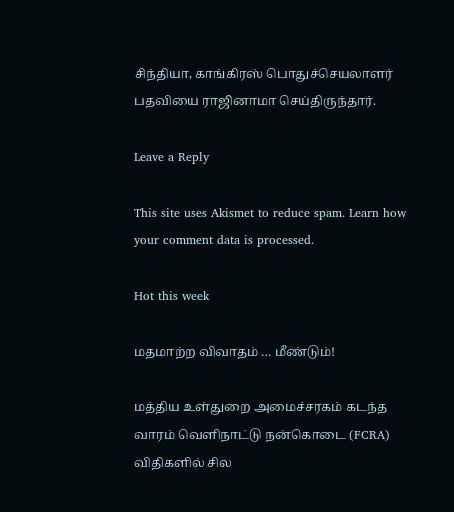சிந்தியா, காங்கிரஸ் பொதுச்செயலாளர் பதவியை ராஜினாமா செய்திருந்தார்.

Leave a Reply

This site uses Akismet to reduce spam. Learn how your comment data is processed.

Hot this week

மதமாற்ற விவாதம் … மீண்டும்!

மத்திய உள்துறை அமைச்சரகம் கடந்த வாரம் வெளிநாட்டு நன்கொடை (FCRA) விதிகளில் சில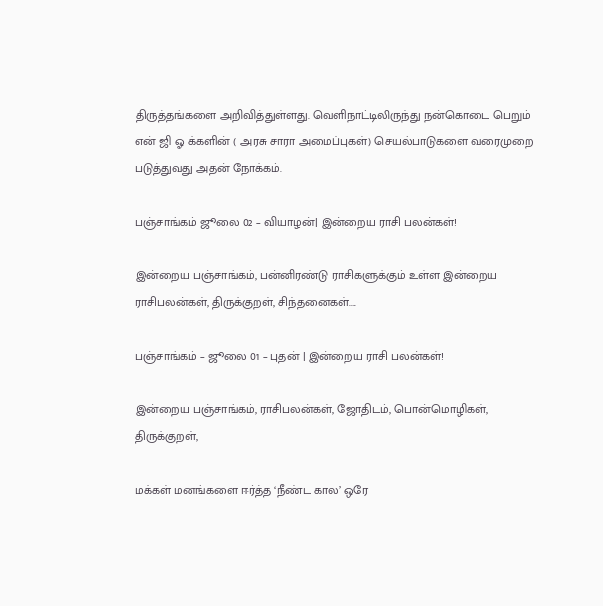திருத்தங்களை அறிவித்துள்ளது. வெளிநாட்டிலிருந்து நன்கொடை பெறும் என் ஜி ஓ க்களின் ( அரசு சாரா அமைப்புகள்) செயல்பாடுகளை வரைமுறை படுத்துவது அதன் நோக்கம்.

பஞ்சாங்கம் ஜூலை 02 – வியாழன்| இன்றைய ராசி பலன்கள்!

இன்றைய பஞ்சாங்கம், பன்னிரண்டு ராசிகளுக்கும் உள்ள இன்றைய ராசிபலன்கள், திருக்குறள், சிந்தனைகள்....

பஞ்சாங்கம் – ஜூலை 01 – புதன் | இன்றைய ராசி பலன்கள்!

இன்றைய பஞ்சாங்கம், ராசிபலன்கள், ஜோதிடம், பொன்மொழிகள், திருக்குறள்,

மக்கள் மனங்களை ஈர்த்த ‘நீண்ட கால’ ஒரே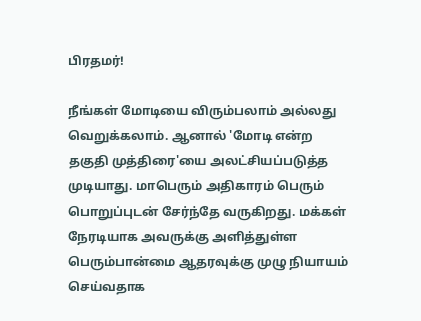பிரதமர்!

நீங்கள் மோடியை விரும்பலாம் அல்லது வெறுக்கலாம். ஆனால் 'மோடி என்ற தகுதி முத்திரை'யை அலட்சியப்படுத்த முடியாது. மாபெரும் அதிகாரம் பெரும் பொறுப்புடன் சேர்ந்தே வருகிறது. மக்கள் நேரடியாக அவருக்கு அளித்துள்ள பெரும்பான்மை ஆதரவுக்கு முழு நியாயம் செய்வதாக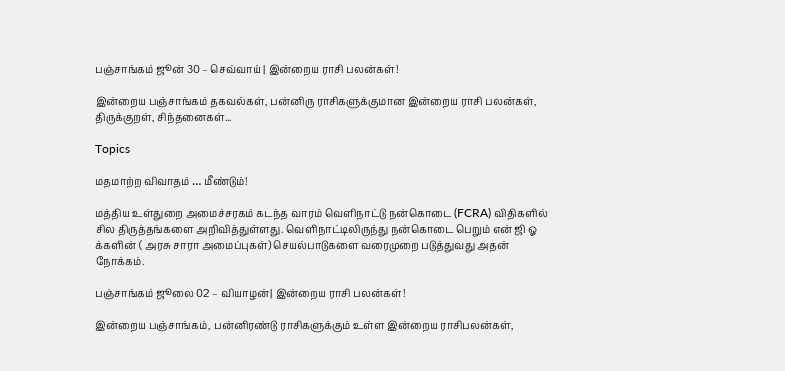பஞ்சாங்கம் ஜூன் 30 – செவ்வாய் | இன்றைய ராசி பலன்கள்!

இன்றைய பஞ்சாங்கம் தகவல்கள், பன்னிரு ராசிகளுக்குமான இன்றைய ராசி பலன்கள், திருக்குறள், சிந்தனைகள்...

Topics

மதமாற்ற விவாதம் … மீண்டும்!

மத்திய உள்துறை அமைச்சரகம் கடந்த வாரம் வெளிநாட்டு நன்கொடை (FCRA) விதிகளில் சில திருத்தங்களை அறிவித்துள்ளது. வெளிநாட்டிலிருந்து நன்கொடை பெறும் என் ஜி ஓ க்களின் ( அரசு சாரா அமைப்புகள்) செயல்பாடுகளை வரைமுறை படுத்துவது அதன் நோக்கம்.

பஞ்சாங்கம் ஜூலை 02 – வியாழன்| இன்றைய ராசி பலன்கள்!

இன்றைய பஞ்சாங்கம், பன்னிரண்டு ராசிகளுக்கும் உள்ள இன்றைய ராசிபலன்கள்,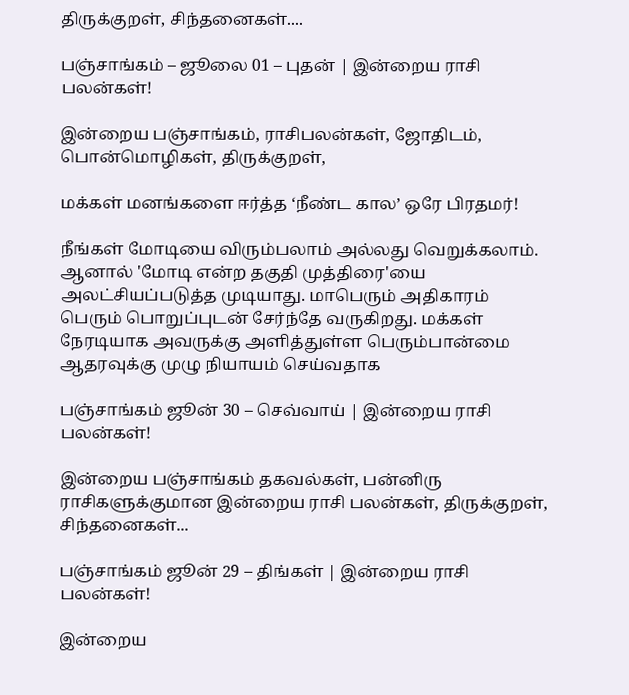திருக்குறள், சிந்தனைகள்....

பஞ்சாங்கம் – ஜூலை 01 – புதன் | இன்றைய ராசி பலன்கள்!

இன்றைய பஞ்சாங்கம், ராசிபலன்கள், ஜோதிடம், பொன்மொழிகள், திருக்குறள்,

மக்கள் மனங்களை ஈர்த்த ‘நீண்ட கால’ ஒரே பிரதமர்!

நீங்கள் மோடியை விரும்பலாம் அல்லது வெறுக்கலாம். ஆனால் 'மோடி என்ற தகுதி முத்திரை'யை அலட்சியப்படுத்த முடியாது. மாபெரும் அதிகாரம் பெரும் பொறுப்புடன் சேர்ந்தே வருகிறது. மக்கள் நேரடியாக அவருக்கு அளித்துள்ள பெரும்பான்மை ஆதரவுக்கு முழு நியாயம் செய்வதாக

பஞ்சாங்கம் ஜூன் 30 – செவ்வாய் | இன்றைய ராசி பலன்கள்!

இன்றைய பஞ்சாங்கம் தகவல்கள், பன்னிரு ராசிகளுக்குமான இன்றைய ராசி பலன்கள், திருக்குறள், சிந்தனைகள்...

பஞ்சாங்கம் ஜூன் 29 – திங்கள் | இன்றைய ராசி பலன்கள்!

இன்றைய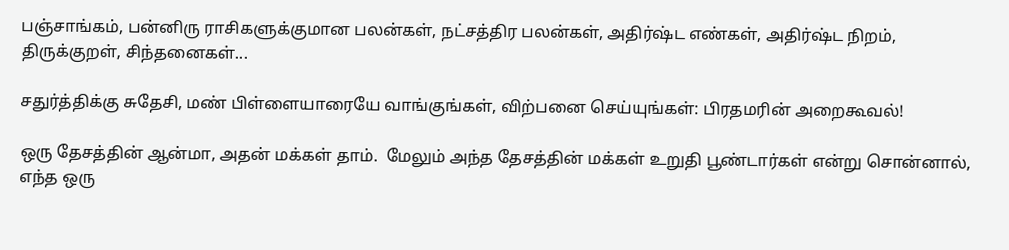பஞ்சாங்கம், பன்னிரு ராசிகளுக்குமான பலன்கள், நட்சத்திர பலன்கள், அதிர்ஷ்ட எண்கள், அதிர்ஷ்ட நிறம், திருக்குறள், சிந்தனைகள்...

சதுர்த்திக்கு சுதேசி, மண் பிள்ளையாரையே வாங்குங்கள், விற்பனை செய்யுங்கள்: பிரதமரின் அறைகூவல்!

ஒரு தேசத்தின் ஆன்மா, அதன் மக்கள் தாம்.  மேலும் அந்த தேசத்தின் மக்கள் உறுதி பூண்டார்கள் என்று சொன்னால், எந்த ஒரு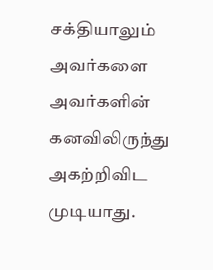சக்தியாலும் அவர்களை அவர்களின் கனவிலிருந்து அகற்றிவிட முடியாது.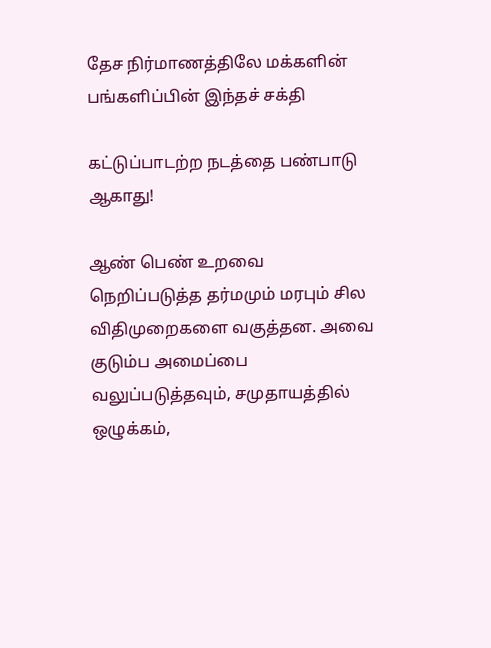தேச நிர்மாணத்திலே மக்களின் பங்களிப்பின் இந்தச் சக்தி

கட்டுப்பாடற்ற நடத்தை பண்பாடு ஆகாது!

ஆண் பெண் உறவை நெறிப்படுத்த தர்மமும் மரபும் சில விதிமுறைகளை வகுத்தன. அவை குடும்ப அமைப்பை வலுப்படுத்தவும், சமுதாயத்தில் ஒழுக்கம்,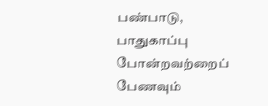பண்பாடு, பாதுகாப்பு போன்றவற்றைப் பேணவும்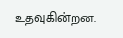உதவுகின்றன.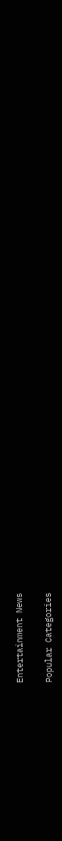Entertainment News

Popular Categories